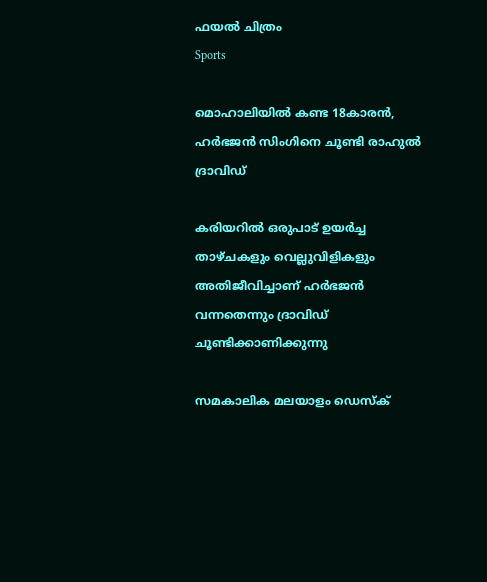ഫയല്‍ ചിത്രം
Sports

മൊഹാലിയില്‍ കണ്ട 18കാരന്‍, ഹര്‍ഭജന്‍ സിംഗിനെ ചൂണ്ടി രാഹുല്‍ ദ്രാവിഡ്‌

കരിയറില്‍ ഒരുപാട് ഉയര്‍ച്ച താഴ്ചകളും വെല്ലുവിളികളും അതിജീവിച്ചാണ് ഹര്‍ഭജന്‍ വന്നതെന്നും ദ്രാവിഡ് ചൂണ്ടിക്കാണിക്കുന്നു

സമകാലിക മലയാളം ഡെസ്ക്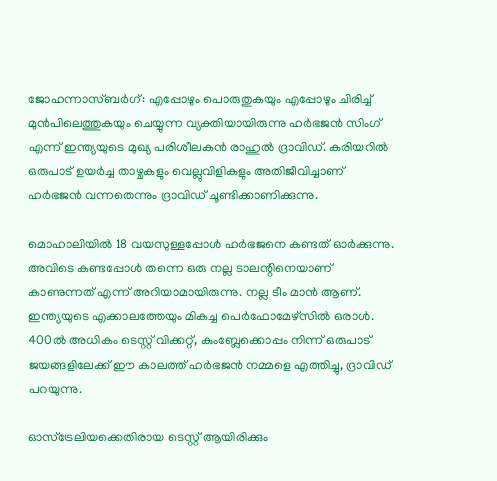ജോഹന്നാസ്ബര്‍ഗ്: എപ്പോഴും പൊരുതുകയും എപ്പോഴും ചിരിച്ച് മുന്‍പിലെത്തുകയും ചെയ്യുന്ന വ്യക്തിയായിരുന്നു ഹര്‍ഭജന്‍ സിംഗ് എന്ന് ഇന്ത്യയുടെ മുഖ്യ പരിശീലകന്‍ രാഹുല്‍ ദ്രാവിഡ്. കരിയറില്‍ ഒരുപാട് ഉയര്‍ച്ച താഴ്ചകളും വെല്ലുവിളികളും അതിജീവിച്ചാണ് ഹര്‍ഭജന്‍ വന്നതെന്നും ദ്രാവിഡ് ചൂണ്ടിക്കാണിക്കുന്നു.

മൊഹാലിയില്‍ 18 വയസുള്ളപ്പോള്‍ ഹര്‍ഭജനെ കണ്ടത് ഓര്‍ക്കുന്നു. അവിടെ കണ്ടപ്പോള്‍ തന്നെ ഒരു നല്ല ടാലന്റിനെയാണ് കാണുന്നത് എന്ന് അറിയാമായിരുന്നു. നല്ല ടീം മാന്‍ ആണ്. ഇന്ത്യയുടെ എക്കാലത്തേയും മികച്ച പെര്‍ഫോമേഴ്‌സില്‍ ഒരാള്‍. 400ല്‍ അധികം ടെസ്റ്റ് വിക്കറ്റ്, കുംബ്ലേക്കൊപ്പം നിന്ന് ഒരുപാട് ജയങ്ങളിലേക്ക് ഈ കാലത്ത് ഹര്‍ഭജന്‍ നമ്മളെ എത്തിച്ചു, ദ്രാവിഡ് പറയുന്നു.

ഓസ്‌ട്രേലിയക്കെതിരായ ടെസ്റ്റ് ആയിരിക്കും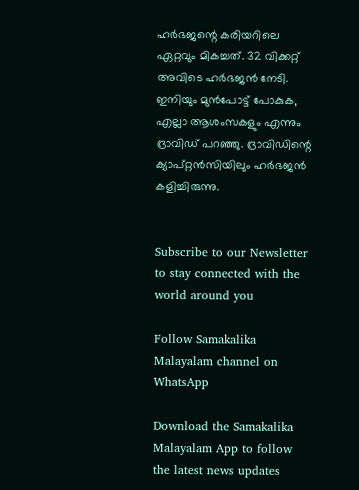ഹര്‍ഭജന്റെ കരിയറിലെ ഏറ്റവും മികച്ചത്. 32 വിക്കറ്റ് അവിടെ ഹര്‍ഭജന്‍ നേടി. ഇനിയും മുന്‍പോട്ട് പോകുക, എല്ലാ ആശംസകളും എന്നും ദ്രാവിഡ് പറഞ്ഞു. ദ്രാവിഡിന്റെ ക്യാപ്റ്റന്‍സിയിലും ഹര്‍ഭജന്‍ കളിച്ചിരുന്നു.


Subscribe to our Newsletter to stay connected with the world around you

Follow Samakalika Malayalam channel on WhatsApp

Download the Samakalika Malayalam App to follow the latest news updates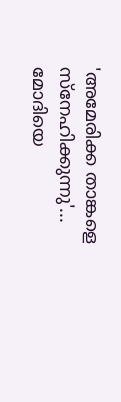'അമേരിക്ക താങ്കളെ സ്നേഹിക്കുന്നു'... മോദിയെ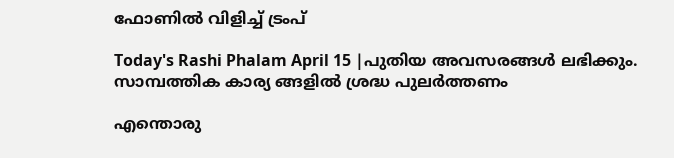ഫോണിൽ വിളിച്ച് ട്രംപ്

Today's Rashi Phalam April 15 |പുതിയ അവസരങ്ങൾ ലഭിക്കും. സാമ്പത്തിക കാര്യ ങ്ങളിൽ ശ്രദ്ധ പുലർത്തണം

എന്തൊരു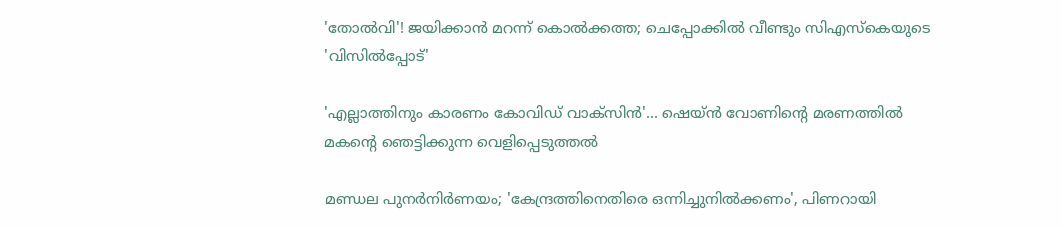'തോല്‍വി'! ജയിക്കാന്‍ മറന്ന് കൊല്‍ക്കത്ത; ചെപ്പോക്കില്‍ വീണ്ടും സിഎസ്‌കെയുടെ 'വിസില്‍പ്പോട്'

'എല്ലാത്തിനും കാരണം കോവിഡ് വാക്സിൻ'... ഷെയ്ൻ വോണിന്റെ മരണത്തിൽ മകന്റെ ഞെട്ടിക്കുന്ന വെളിപ്പെടുത്തൽ

മണ്ഡല പുനര്‍നിര്‍ണയം; 'കേന്ദ്രത്തിനെതിരെ ഒന്നിച്ചുനില്‍ക്കണം', പിണറായി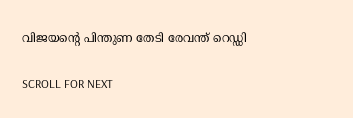വിജയന്റെ പിന്തുണ തേടി രേവന്ത് റെഡ്ഡി

SCROLL FOR NEXT